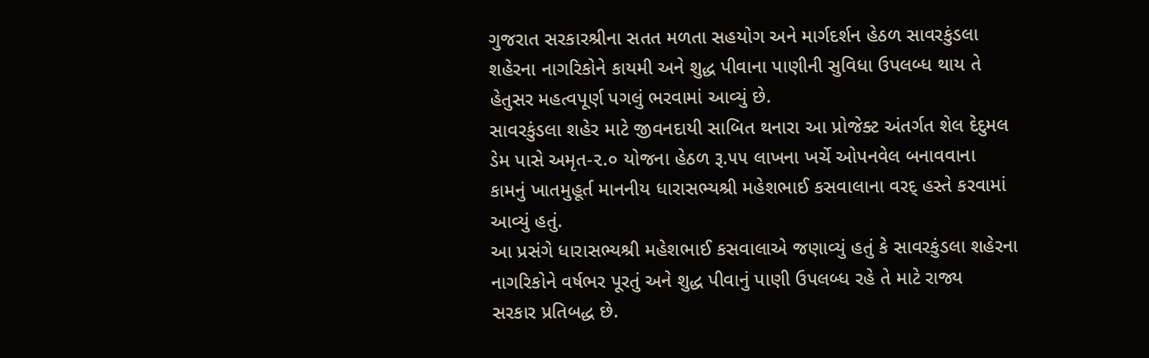ગુજરાત સરકારશ્રીના સતત મળતા સહયોગ અને માર્ગદર્શન હેઠળ સાવરકુંડલા
શહેરના નાગરિકોને કાયમી અને શુદ્ધ પીવાના પાણીની સુવિધા ઉપલબ્ધ થાય તે
હેતુસર મહત્વપૂર્ણ પગલું ભરવામાં આવ્યું છે.
સાવરકુંડલા શહેર માટે જીવનદાયી સાબિત થનારા આ પ્રોજેક્ટ અંતર્ગત શેલ દેદુમલ
ડેમ પાસે અમૃત-૨.૦ યોજના હેઠળ રૂ.૫૫ લાખના ખર્ચે ઓપનવેલ બનાવવાના
કામનું ખાતમુહૂર્ત માનનીય ધારાસભ્યશ્રી મહેશભાઈ કસવાલાના વરદ્ હસ્તે કરવામાં
આવ્યું હતું.
આ પ્રસંગે ધારાસભ્યશ્રી મહેશભાઈ કસવાલાએ જણાવ્યું હતું કે સાવરકુંડલા શહેરના
નાગરિકોને વર્ષભર પૂરતું અને શુદ્ધ પીવાનું પાણી ઉપલબ્ધ રહે તે માટે રાજ્ય
સરકાર પ્રતિબદ્ધ છે.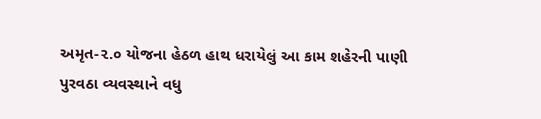અમૃત-૨.૦ યોજના હેઠળ હાથ ધરાયેલું આ કામ શહેરની પાણી
પુરવઠા વ્યવસ્થાને વધુ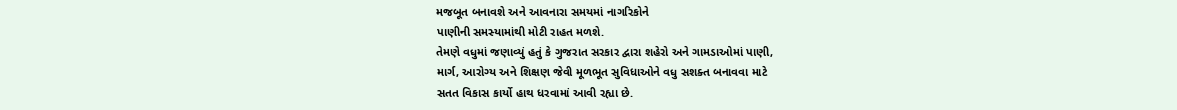મજબૂત બનાવશે અને આવનારા સમયમાં નાગરિકોને
પાણીની સમસ્યામાંથી મોટી રાહત મળશે.
તેમણે વધુમાં જણાવ્યું હતું કે ગુજરાત સરકાર દ્વારા શહેરો અને ગામડાઓમાં પાણી,
માર્ગ, આરોગ્ય અને શિક્ષણ જેવી મૂળભૂત સુવિધાઓને વધુ સશક્ત બનાવવા માટે
સતત વિકાસ કાર્યો હાથ ધરવામાં આવી રહ્યા છે.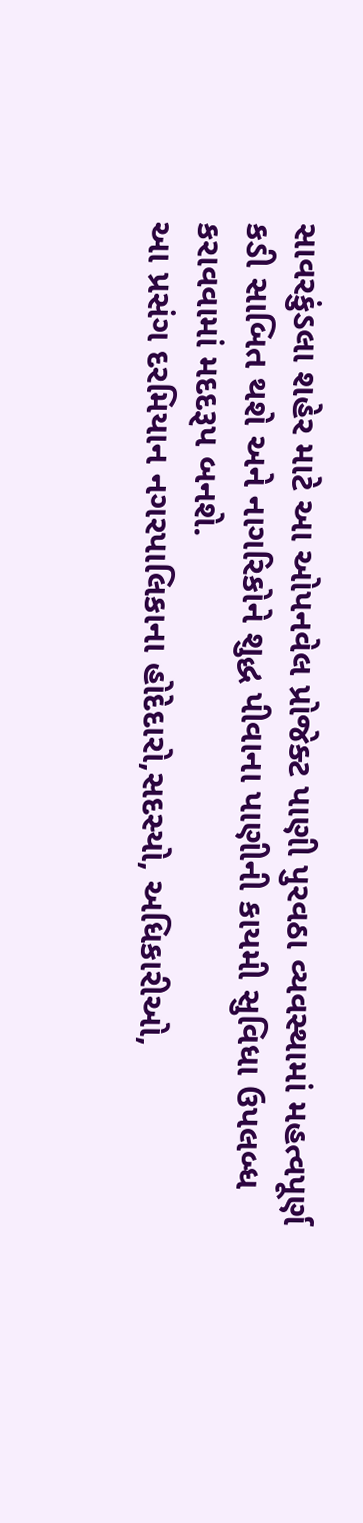સાવરકુંડલા શહેર માટે આ ઓપનવેલ પ્રોજેક્ટ પાણી પુરવઠા વ્યવસ્થામાં મહત્વપૂર્ણ
કડી સાબિત થશે અને નાગરિકોને શુદ્ધ પીવાના પાણીની કાયમી સુવિધા ઉપલબ્ધ
કરાવવામાં મદદરૂપ બનશે.
આ પ્રસંગ દરમિયાન નગરપાલિકાના હોદેદારો,સદસ્યો, અધિકારીઓ,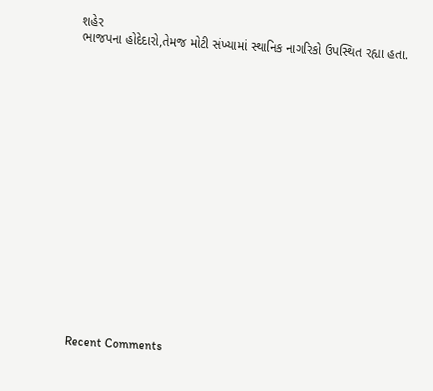શહેર
ભાજપના હોદેદારો,તેમજ મોટી સંખ્યામાં સ્થાનિક નાગરિકો ઉપસ્થિત રહ્યા હતા.


















Recent Comments